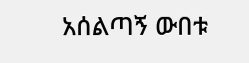አሰልጣኝ ውበቱ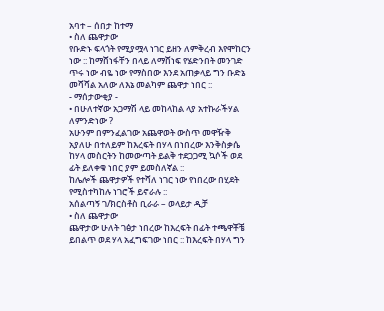አባተ – ሰበታ ከተማ
• ስለ ጨዋታው
የቡድኑ ፍላጎት የሚያሟላ ነገር ይዘን ለምቅረብ እየሞከርን ነው :: ከማሸነፋቸን በላይ ለማሸነፍ የሄድንበት መንገድ ጥሩ ነው ብዬ ነው የማስበው እንደ አጠቃላይ ግን ቡድኔ መሻሻል አለው ለእኔ መልካም ጨዋታ ነበር ::
- ማሰታውቂያ -
• በሁለተኛው አጋማሽ ላይ መከላከል ላያ አተኩራችሃል ለምንድነው ?
አሁንም በምንፈልገው አጨዋወት ውስጥ መዋዥቅ አያለሁ በተለይም ከእረፍት በሃላ በነበረው እንቅስቃሴ ከሃላ መስርትን ከመውጣት ይልቅ ተደጋጋሚ ኳሶች ወደ ፊት ይለቀቁ ነበር ያም ይመስለኛል ::
ከሌሎች ጨዋታዎች የተሻለ ነገር ነው የነበረው በሂደት የሚስተካከሉ ነገሮች ይኖራሉ ::
አሰልጣኝ ገ/ክርስቶስ ቢራራ – ወላይታ ዲቻ
• ስለ ጨዋታው
ጨዋታው ሁለት ገፅታ ነበረው ከእረፍት በፊት ተጫዋቾቼ ይበልጥ ወደ ሃላ አፈግፍገው ነበር :: ከእረፍት በሃላ ግን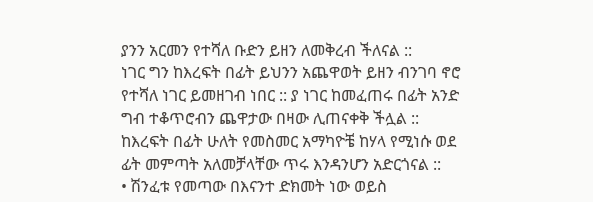ያንን አርመን የተሻለ ቡድን ይዘን ለመቅረብ ችለናል ::
ነገር ግን ከእረፍት በፊት ይህንን አጨዋወት ይዘን ብንገባ ኖሮ የተሻለ ነገር ይመዘገብ ነበር :: ያ ነገር ከመፈጠሩ በፊት አንድ ግብ ተቆጥሮብን ጨዋታው በዛው ሊጠናቀቅ ችሏል ::
ከእረፍት በፊት ሁለት የመስመር አማካዮቼ ከሃላ የሚነሱ ወደ ፊት መምጣት አለመቻላቸው ጥሩ እንዳንሆን አድርጎናል ::
• ሽንፈቱ የመጣው በእናንተ ድክመት ነው ወይስ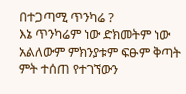በተጋጣሚ ጥንካሬ ?
እኔ ጥንካሬም ነው ድክመትም ነው አልለውም ምክንያቱም ፍፁም ቅጣት ምት ተሰጠ የተገኘውን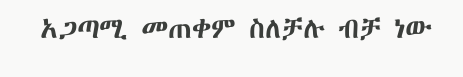አጋጣሚ መጠቀም ስለቻሉ ብቻ ነው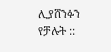ሊያሸንፉን የቻሉት ::